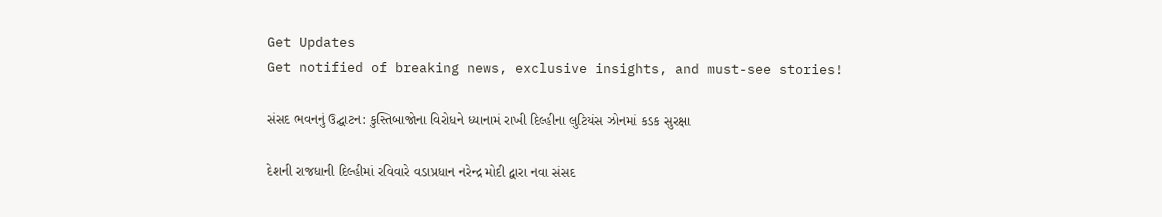Get Updates
Get notified of breaking news, exclusive insights, and must-see stories!

સંસદ ભવનનું ઉદ્ઘાટન: કુસ્તિબાજોના વિરોધને ધ્યાનામં રાખી દિલ્હીના લુટિયંસ ઝોનમાં કડક સુરક્ષા

દેશની રાજધાની દિલ્હીમાં રવિવારે વડાપ્રધાન નરેન્દ્ર મોદી દ્વારા નવા સંસદ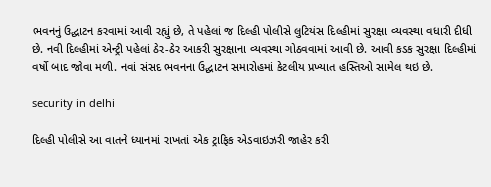ભવનનું ઉદ્ઘાટન કરવામાં આવી રહ્યું છે, તે પહેલાં જ દિલ્હી પોલીસે લુટિયંસ દિલ્હીમાં સુરક્ષા વ્યવસ્થા વધારી દીધી છે. નવી દિલ્હીમાં એન્ટ્રી પહેલાં ઠેર-ઠેર આકરી સુરક્ષાના વ્યવસ્થા ગોઠવવામાં આવી છે. આવી કડક સુરક્ષા દિલ્હીમાં વર્ષો બાદ જોવા મળી. નવાં સંસદ ભવનના ઉદ્ઘાટન સમારોહમાં કેટલીય પ્રખ્યાત હસ્તિઓ સામેલ થઇ છે.

security in delhi

દિલ્હી પોલીસે આ વાતને ધ્યાનમાં રાખતાં એક ટ્રાફિક એડવાઇઝરી જાહેર કરી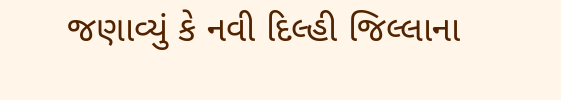જણાવ્યું કે નવી દિલ્હી જિલ્લાના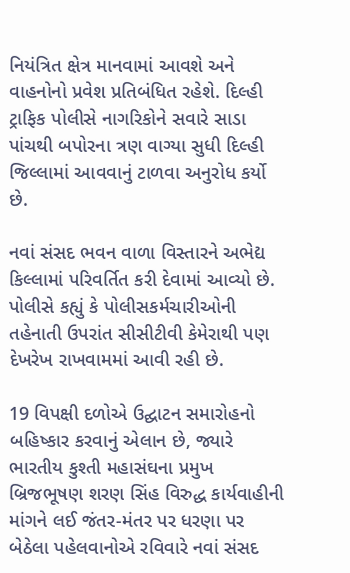નિયંત્રિત ક્ષેત્ર માનવામાં આવશે અને વાહનોનો પ્રવેશ પ્રતિબંધિત રહેશે. દિલ્હી ટ્રાફિક પોલીસે નાગરિકોને સવારે સાડા પાંચથી બપોરના ત્રણ વાગ્યા સુધી દિલ્હી જિલ્લામાં આવવાનું ટાળવા અનુરોધ કર્યો છે.

નવાં સંસદ ભવન વાળા વિસ્તારને અભેદ્ય કિલ્લામાં પરિવર્તિત કરી દેવામાં આવ્યો છે. પોલીસે કહ્યું કે પોલીસકર્મચારીઓની તહેનાતી ઉપરાંત સીસીટીવી કેમેરાથી પણ દેખરેખ રાખવામમાં આવી રહી છે.

19 વિપક્ષી દળોએ ઉદ્ઘાટન સમારોહનો બહિષ્કાર કરવાનું એલાન છે, જ્યારે ભારતીય કુશ્તી મહાસંઘના પ્રમુખ બ્રિજભૂષણ શરણ સિંહ વિરુદ્ધ કાર્યવાહીની માંગને લઈ જંતર-મંતર પર ધરણા પર બેઠેલા પહેલવાનોએ રવિવારે નવાં સંસદ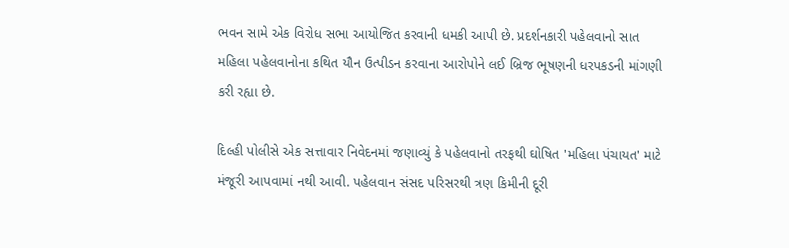ભવન સામે એક વિરોધ સભા આયોજિત કરવાની ધમકી આપી છે. પ્રદર્શનકારી પહેલવાનો સાત મહિલા પહેલવાનોના કથિત યૌન ઉત્પીડન કરવાના આરોપોને લઈ બ્રિજ ભૂષણની ધરપકડની માંગણી કરી રહ્યા છે.

દિલ્હી પોલીસે એક સત્તાવાર નિવેદનમાં જણાવ્યું કે પહેલવાનો તરફથી ઘોષિત 'મહિલા પંચાયત' માટે મંજૂરી આપવામાં નથી આવી. પહેલવાન સંસદ પરિસરથી ત્રણ કિમીની દૂરી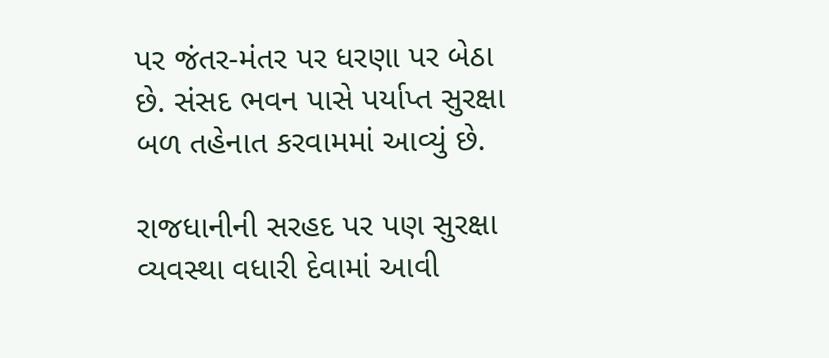પર જંતર-મંતર પર ધરણા પર બેઠા છે. સંસદ ભવન પાસે પર્યાપ્ત સુરક્ષા બળ તહેનાત કરવામમાં આવ્યું છે.

રાજધાનીની સરહદ પર પણ સુરક્ષા વ્યવસ્થા વધારી દેવામાં આવી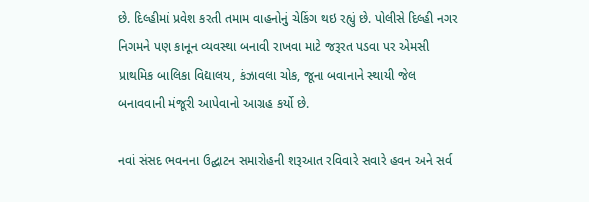છે. દિલ્હીમાં પ્રવેશ કરતી તમામ વાહનોનું ચેકિંગ થઇ રહ્યું છે. પોલીસે દિલ્હી નગર નિગમને પણ કાનૂન વ્યવસ્થા બનાવી રાખવા માટે જરૂરત પડવા પર એમસી પ્રાથમિક બાલિકા વિદ્યાલય, કંઝાવલા ચોક, જૂના બવાનાને સ્થાયી જેલ બનાવવાની મંજૂરી આપેવાનો આગ્રહ કર્યો છે.

નવાં સંસદ ભવનના ઉદ્ઘાટન સમારોહની શરૂઆત રવિવારે સવારે હવન અને સર્વ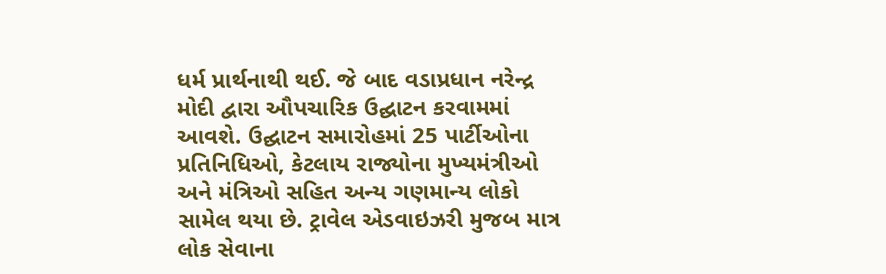ધર્મ પ્રાર્થનાથી થઈ. જે બાદ વડાપ્રધાન નરેન્દ્ર મોદી દ્વારા ઔપચારિક ઉદ્ઘાટન કરવામમાં આવશે. ઉદ્ઘાટન સમારોહમાં 25 પાર્ટીઓના પ્રતિનિધિઓ, કેટલાય રાજ્યોના મુખ્યમંત્રીઓ અને મંત્રિઓ સહિત અન્ય ગણમાન્ય લોકો સામેલ થયા છે. ટ્રાવેલ એડવાઇઝરી મુજબ માત્ર લોક સેવાના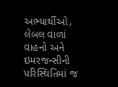અભ્યાર્થીઓ, લેબલ વાળાં વાહનો અને ઇમરજન્સીની પરિસ્થિતિમાં જ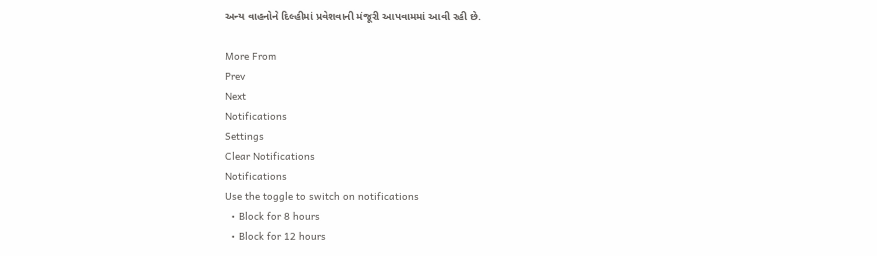અન્ય વાહનોને દિલ્હીમાં પ્રવેશવાની મંજૂરી આપવામમાં આવી રહી છે.

More From
Prev
Next
Notifications
Settings
Clear Notifications
Notifications
Use the toggle to switch on notifications
  • Block for 8 hours
  • Block for 12 hours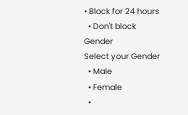• Block for 24 hours
  • Don't block
Gender
Select your Gender
  • Male
  • Female
  •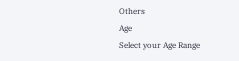Others
Age
Select your Age Range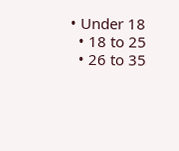• Under 18
  • 18 to 25
  • 26 to 35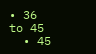• 36 to 45
  • 45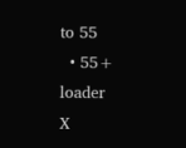to 55
  • 55+
loader
X